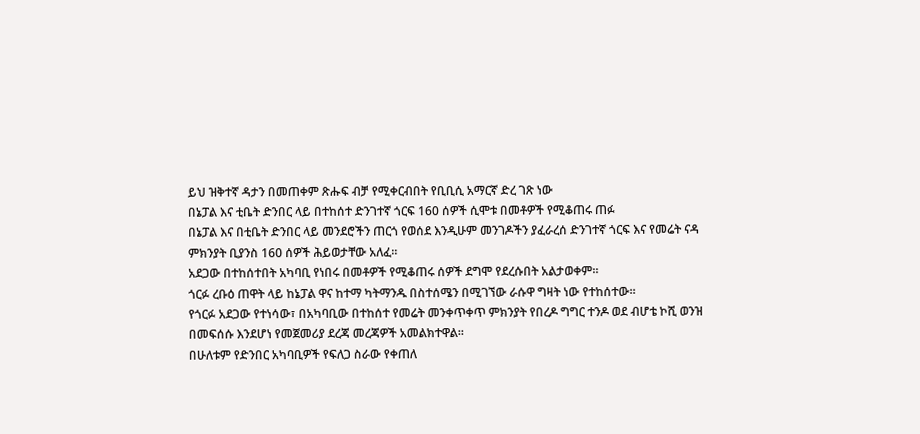ይህ ዝቅተኛ ዳታን በመጠቀም ጽሑፍ ብቻ የሚቀርብበት የቢቢሲ አማርኛ ድረ ገጽ ነው
በኔፓል እና ቲቤት ድንበር ላይ በተከሰተ ድንገተኛ ጎርፍ 160 ሰዎች ሲሞቱ በመቶዎች የሚቆጠሩ ጠፉ
በኔፓል እና በቲቤት ድንበር ላይ መንደሮችን ጠርጎ የወሰደ እንዲሁም መንገዶችን ያፈራረሰ ድንገተኛ ጎርፍ እና የመሬት ናዳ ምክንያት ቢያንስ 160 ሰዎች ሕይወታቸው አለፈ።
አደጋው በተከሰተበት አካባቢ የነበሩ በመቶዎች የሚቆጠሩ ሰዎች ደግሞ የደረሱበት አልታወቀም።
ጎርፉ ረቡዕ ጠዋት ላይ ከኔፓል ዋና ከተማ ካትማንዱ በስተሰሜን በሚገኘው ራሱዋ ግዛት ነው የተከሰተው።
የጎርፉ አደጋው የተነሳው፣ በአካባቢው በተከሰተ የመሬት መንቀጥቀጥ ምክንያት የበረዶ ግግር ተንዶ ወደ ብሆቴ ኮሺ ወንዝ በመፍሰሱ እንደሆነ የመጀመሪያ ደረጃ መረጃዎች አመልክተዋል።
በሁለቱም የድንበር አካባቢዎች የፍለጋ ስራው የቀጠለ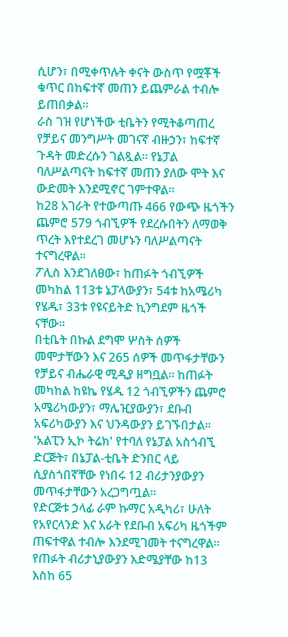ሲሆን፣ በሚቀጥሉት ቀናት ውስጥ የሟቾች ቁጥር በከፍተኛ መጠን ይጨምራል ተብሎ ይጠበቃል።
ራስ ገዝ የሆነችው ቲቤትን የሚትቆጣጠረ የቻይና መንግሥት መገናኛ ብዙኃን፣ ከፍተኛ ጉዳት መድረሱን ገልጿል። የኔፓል ባለሥልጣናት ከፍተኛ መጠን ያለው ሞት እና ውድመት እንደሚኖር ገምተዋል።
ከ28 አገራት የተውጣጡ 466 የውጭ ዜጎችን ጨምሮ 579 ጎብኚዎች የደረሱበትን ለማወቅ ጥረት እየተደረገ መሆኑን ባለሥልጣናት ተናግረዋል።
ፖሊስ እንደገለፀው፣ ከጠፉት ጎብኚዎች መካከል 113ቱ ኔፓላውያን፣ 54ቱ ከአሜሪካ የሄዱ፣ 33ቱ የዩናይትድ ኪንግደም ዜጎች ናቸው።
በቲቤት በኩል ደግሞ ሦስት ሰዎች መሞታቸውን እና 265 ሰዎች መጥፋታቸውን የቻይና ብሔራዊ ሚዲያ ዘግቧል። ከጠፉት መካከል ከዩኬ የሄዱ 12 ጎብኚዎችን ጨምሮ አሜሪካውያን፣ ማሌዢያውያን፣ ደቡብ አፍሪካውያን እና ህንዳውያን ይገኙበታል።
'አልፒን ኢኮ ትሬክ' የተባለ የኔፓል አስጎብኚ ድርጅት፣ በኔፓል-ቲቤት ድንበር ላይ ሲያስጎበኛቸው የነበሩ 12 ብሪታንያውያን መጥፋታቸውን አረጋግጧል።
የድርጅቱ ኃላፊ ራም ኩማር አዲካሪ፣ ሁለት የአየርላንድ እና አራት የደቡብ አፍሪካ ዜጎችም ጠፍተዋል ተብሎ እንደሚገመት ተናግረዋል።
የጠፉት ብሪታኒያውያን እድሜያቸው ከ13 እስከ 65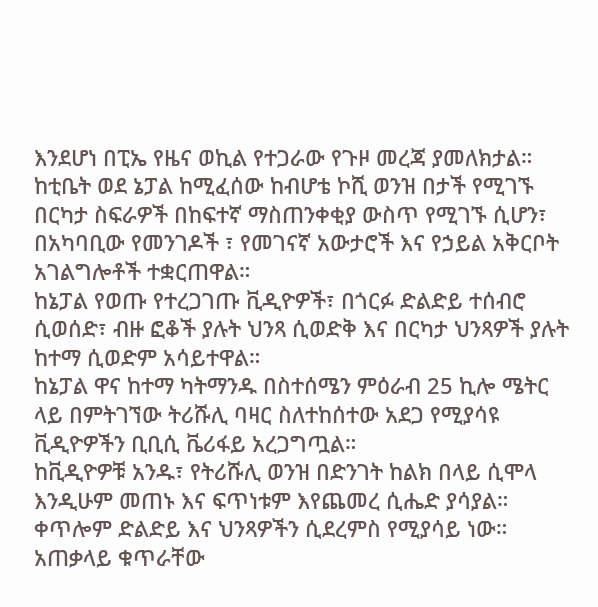እንደሆነ በፒኤ የዜና ወኪል የተጋራው የጉዞ መረጃ ያመለክታል።
ከቲቤት ወደ ኔፓል ከሚፈሰው ከብሆቴ ኮሺ ወንዝ በታች የሚገኙ በርካታ ስፍራዎች በከፍተኛ ማስጠንቀቂያ ውስጥ የሚገኙ ሲሆን፣ በአካባቢው የመንገዶች ፣ የመገናኛ አውታሮች እና የኃይል አቅርቦት አገልግሎቶች ተቋርጠዋል።
ከኔፓል የወጡ የተረጋገጡ ቪዲዮዎች፣ በጎርፉ ድልድይ ተሰብሮ ሲወሰድ፣ ብዙ ፎቆች ያሉት ህንጻ ሲወድቅ እና በርካታ ህንጻዎች ያሉት ከተማ ሲወድም አሳይተዋል።
ከኔፓል ዋና ከተማ ካትማንዱ በስተሰሜን ምዕራብ 25 ኪሎ ሜትር ላይ በምትገኘው ትሪሹሊ ባዛር ስለተከሰተው አደጋ የሚያሳዩ ቪዲዮዎችን ቢቢሲ ቬሪፋይ አረጋግጧል።
ከቪዲዮዎቹ አንዱ፣ የትሪሹሊ ወንዝ በድንገት ከልክ በላይ ሲሞላ እንዲሁም መጠኑ እና ፍጥነቱም እየጨመረ ሲሔድ ያሳያል። ቀጥሎም ድልድይ እና ህንጻዎችን ሲደረምስ የሚያሳይ ነው።
አጠቃላይ ቁጥራቸው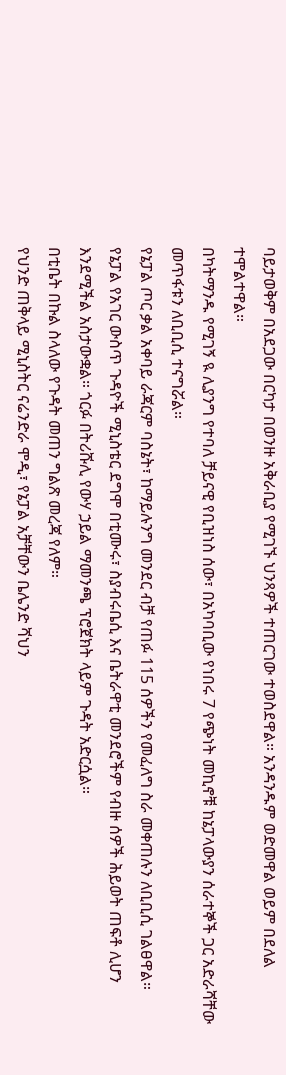ባይታወቅም በአደጋው በርካታ በወንዙ አቅራቢያ የሚገኙ ህንጻዎች ተጠርገው ተወስደዋል። አንዳንዱም ወድመዋል ወይም በደለል ተሞልተዋል።
በካትማንዱ የሚገኝ ዪ ሊያንግ የተባለ ቻይናዊ የቢዝነስ ሰው፣ በአካባቢው የነበሩ 7 የጭነት መኪኖቹ ከኔፓላውያን ሰራተኞች ጋር አድራሻቸው መጥፋቱን ለቢቢሲ ተናግሯል።
የኔፓል ጦር ቃል አቀባይ ራጃርም ባስኔት፣ ከማይሉንግ መንደር ብቻ የጠፉ 115 ሰዎችን የመፈለግ ስራ መቀጠሉን ለቢቢሲ ገልፀዋል።
የኔፓል የአገር ውስጥ ጉዳዮች ሚኒስቴር ደግሞ በቲሙሩ፣ ስያብሩቤሲ እና ቤትራዋቲ መንደሮችም የብዙ ሰዎች ሕይወት ጠፍቶ ሊሆን እንደሚችል አስታውቋል። ጎርፉ በትሪሹሊ የውሃ ኃይል ማመንጫ ፕሮጀክት ላይም ጉዳት አድርሷል።
በቲቤት በኩል ስላለው የጉዳት መጠን ግልጽ መረጃ የለም።
የህንድ ጠቅላይ ሚኒስትር ናሬንድራ ሞዲ፣ የኔፓል አቻቸውን ቤሌንድ ሻህን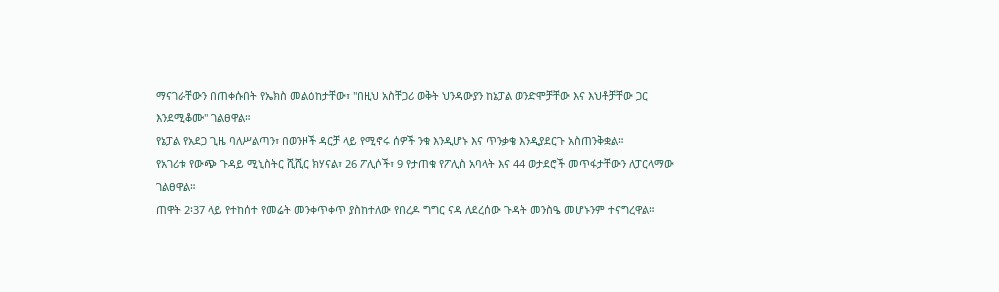ማናገራቸውን በጠቀሱበት የኤክስ መልዕከታቸው፣ "በዚህ አስቸጋሪ ወቅት ህንዳውያን ከኔፓል ወንድሞቻቸው እና እህቶቻቸው ጋር እንደሚቆሙ" ገልፀዋል።
የኔፓል የአደጋ ጊዜ ባለሥልጣን፣ በወንዞች ዳርቻ ላይ የሚኖሩ ሰዎች ንቁ እንዲሆኑ እና ጥንቃቄ እንዲያደርጉ አስጠንቅቋል።
የአገሪቱ የውጭ ጉዳይ ሚኒስትር ሺሺር ክሃናል፣ 26 ፖሊሶች፣ 9 የታጠቁ የፖሊስ አባላት እና 44 ወታደሮች መጥፋታቸውን ለፓርላማው ገልፀዋል።
ጠዋት 2፡37 ላይ የተከሰተ የመሬት መንቀጥቀጥ ያስከተለው የበረዶ ግግር ናዳ ለደረሰው ጉዳት መንስዔ መሆኑንም ተናግረዋል።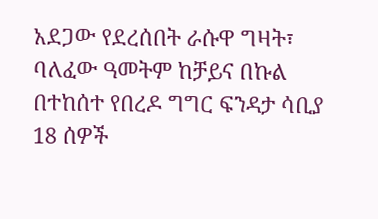አደጋው የደረሰበት ራሱዋ ግዛት፣ ባለፈው ዓመትም ከቻይና በኩል በተከሰተ የበረዶ ግግር ፍንዳታ ሳቢያ 18 ሰዎች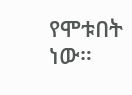የሞቱበት ነው።